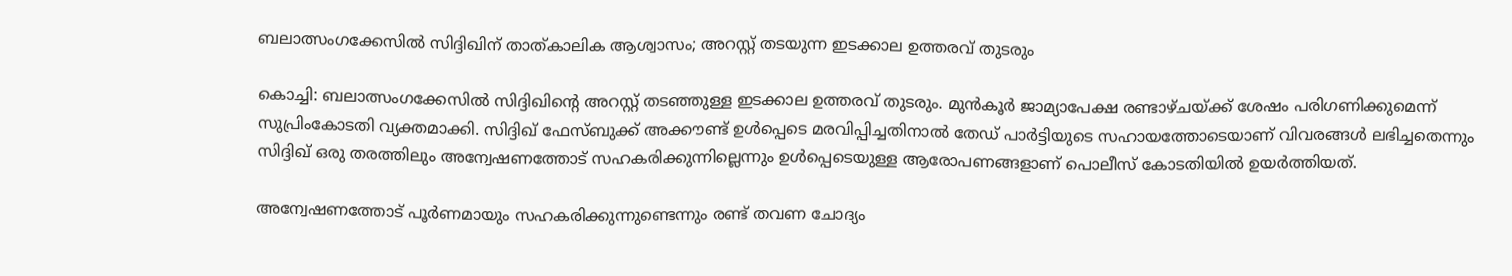ബലാത്സംഗക്കേസിൽ സിദ്ദിഖിന് താത്കാലിക ആശ്വാസം; അറസ്റ്റ് തടയുന്ന ഇടക്കാല ഉത്തരവ് തുടരും

കൊച്ചി: ബലാത്സംഗക്കേസിൽ സിദ്ദിഖിന്റെ അറസ്റ്റ് തടഞ്ഞുള്ള ഇടക്കാല ഉത്തരവ് തുടരും. മുൻകൂർ ജാമ്യാപേക്ഷ രണ്ടാഴ്ചയ്ക്ക് ശേഷം പരിഗണിക്കുമെന്ന് സുപ്രിംകോടതി വ്യക്തമാക്കി. സിദ്ദിഖ് ഫേസ്ബുക്ക് അക്കൗണ്ട് ഉൾപ്പെടെ മരവിപ്പിച്ചതിനാൽ തേഡ് പാർട്ടിയുടെ സഹായത്തോടെയാണ് വിവരങ്ങൾ ലഭിച്ചതെന്നും സിദ്ദിഖ് ഒരു തരത്തിലും അന്വേഷണത്തോട് സഹകരിക്കുന്നില്ലെന്നും ഉൾപ്പെടെയുള്ള ആരോപണങ്ങളാണ് പൊലീസ് കോടതിയിൽ ഉയർത്തിയത്.

അന്വേഷണത്തോട് പൂർണമായും സഹകരിക്കുന്നുണ്ടെന്നും രണ്ട് തവണ ചോദ്യം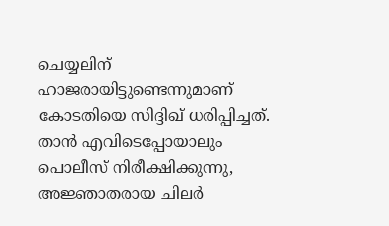ചെയ്യലിന് ഹാജരായിട്ടുണ്ടെന്നുമാണ് കോടതിയെ സിദ്ദിഖ് ധരിപ്പിച്ചത്. താൻ എവിടെപ്പോയാലും പൊലീസ് നിരീക്ഷിക്കുന്നു, അജ്ഞാതരായ ചിലർ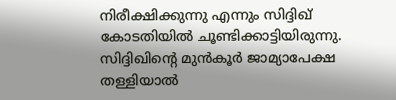നിരീക്ഷിക്കുന്നു എന്നും സിദ്ദിഖ് കോടതിയിൽ ചൂണ്ടിക്കാട്ടിയിരുന്നു. സിദ്ദിഖിന്റെ മുൻകൂർ ജാമ്യാപേക്ഷ തള്ളിയാൽ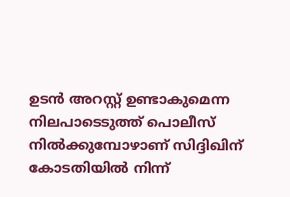ഉടൻ അറസ്റ്റ് ഉണ്ടാകുമെന്ന നിലപാടെടുത്ത് പൊലീസ് നിൽക്കുമ്പോഴാണ് സിദ്ദിഖിന് കോടതിയിൽ നിന്ന്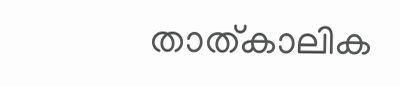താത്കാലിക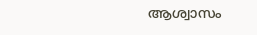ആശ്വാസം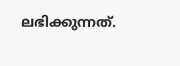ലഭിക്കുന്നത്.